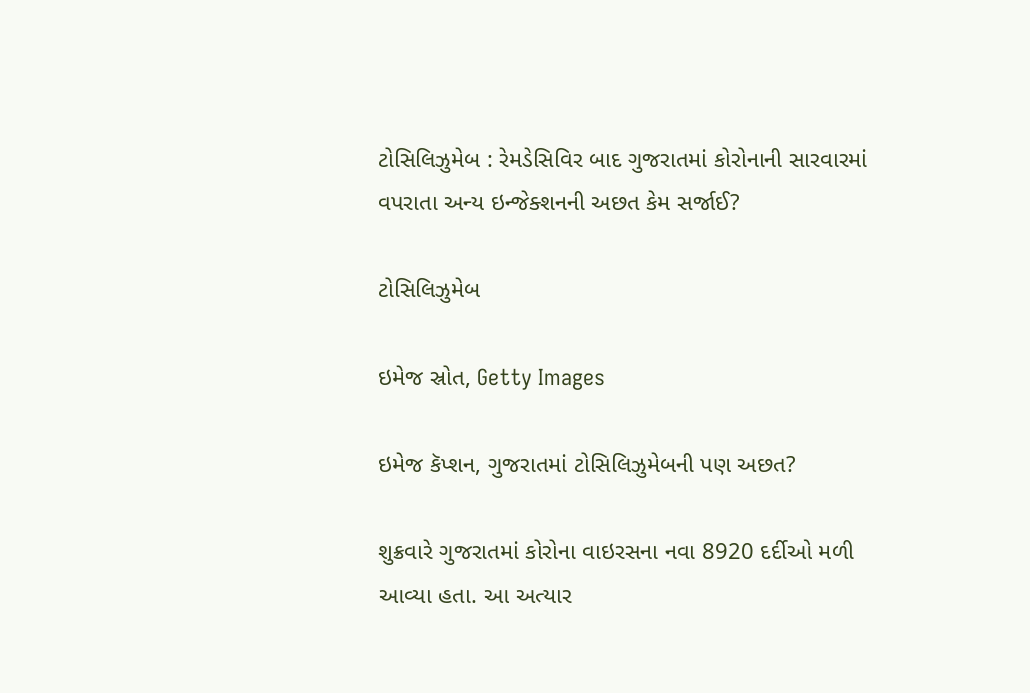ટોસિલિઝુમેબ : રેમડેસિવિર બાદ ગુજરાતમાં કોરોનાની સારવારમાં વપરાતા અન્ય ઇન્જેક્શનની અછત કેમ સર્જાઈ?

ટોસિલિઝુમેબ

ઇમેજ સ્રોત, Getty Images

ઇમેજ કૅપ્શન, ગુજરાતમાં ટોસિલિઝુમેબની પણ અછત?

શુક્રવારે ગુજરાતમાં કોરોના વાઇરસના નવા 8920 દર્દીઓ મળી આવ્યા હતા. આ અત્યાર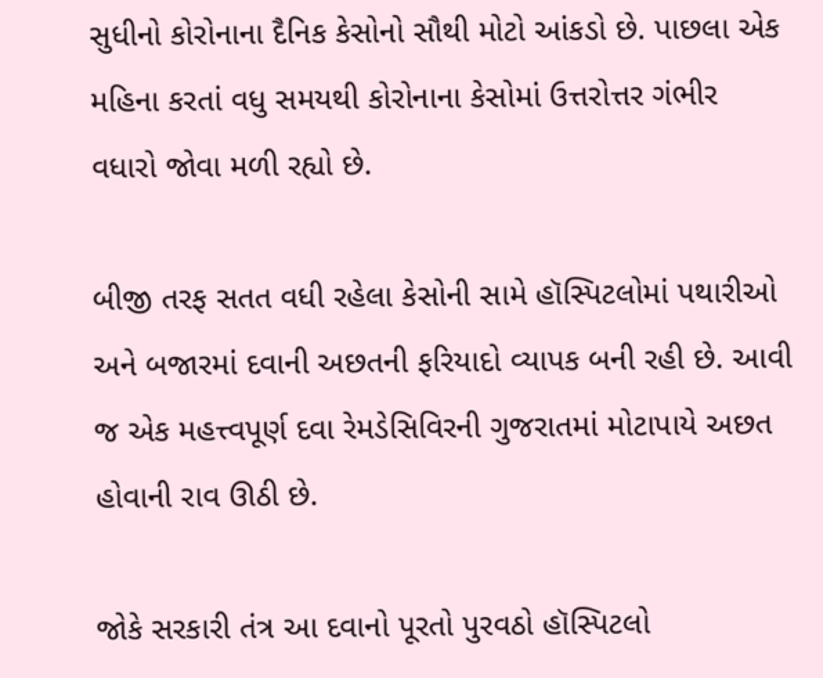સુધીનો કોરોનાના દૈનિક કેસોનો સૌથી મોટો આંકડો છે. પાછલા એક મહિના કરતાં વધુ સમયથી કોરોનાના કેસોમાં ઉત્તરોત્તર ગંભીર વધારો જોવા મળી રહ્યો છે.

બીજી તરફ સતત વધી રહેલા કેસોની સામે હૉસ્પિટલોમાં પથારીઓ અને બજારમાં દવાની અછતની ફરિયાદો વ્યાપક બની રહી છે. આવી જ એક મહત્ત્વપૂર્ણ દવા રેમડેસિવિરની ગુજરાતમાં મોટાપાયે અછત હોવાની રાવ ઊઠી છે.

જોકે સરકારી તંત્ર આ દવાનો પૂરતો પુરવઠો હૉસ્પિટલો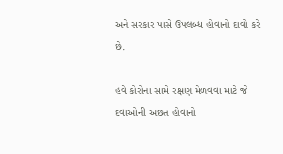અને સરકાર પાસે ઉપલબ્ધ હોવાનો દાવો કરે છે.

હવે કોરોના સામે રક્ષણ મેળવવા માટે જે દવાઓની અછત હોવાનો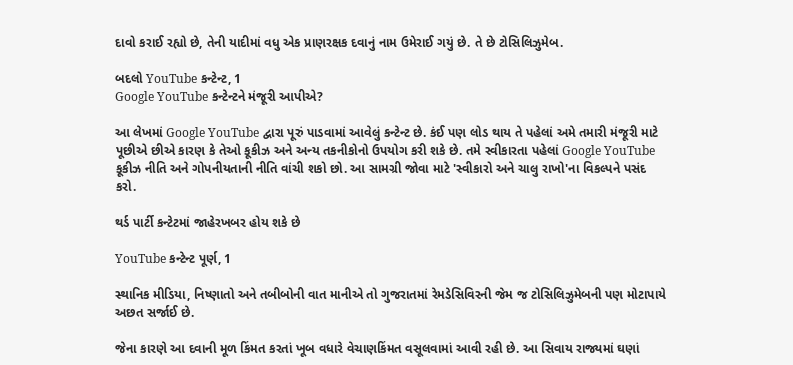દાવો કરાઈ રહ્યો છે, તેની યાદીમાં વધુ એક પ્રાણરક્ષક દવાનું નામ ઉમેરાઈ ગયું છે. તે છે ટોસિલિઝુમેબ.

બદલો YouTube કન્ટેન્ટ, 1
Google YouTube કન્ટેન્ટને મંજૂરી આપીએ?

આ લેખમાં Google YouTube દ્વારા પૂરું પાડવામાં આવેલું કન્ટેન્ટ છે. કંઈ પણ લોડ થાય તે પહેલાં અમે તમારી મંજૂરી માટે પૂછીએ છીએ કારણ કે તેઓ કૂકીઝ અને અન્ય તકનીકોનો ઉપયોગ કરી શકે છે. તમે સ્વીકારતા પહેલાં Google YouTube કૂકીઝ નીતિ અને ગોપનીયતાની નીતિ વાંચી શકો છો. આ સામગ્રી જોવા માટે 'સ્વીકારો અને ચાલુ રાખો'ના વિકલ્પને પસંદ કરો.

થર્ડ પાર્ટી કન્ટેટમાં જાહેરખબર હોય શકે છે

YouTube કન્ટેન્ટ પૂર્ણ, 1

સ્થાનિક મીડિયા, નિષ્ણાતો અને તબીબોની વાત માનીએ તો ગુજરાતમાં રેમડેસિવિરની જેમ જ ટોસિલિઝુમેબની પણ મોટાપાયે અછત સર્જાઈ છે.

જેના કારણે આ દવાની મૂળ કિંમત કરતાં ખૂબ વધારે વેચાણકિંમત વસૂલવામાં આવી રહી છે. આ સિવાય રાજ્યમાં ઘણાં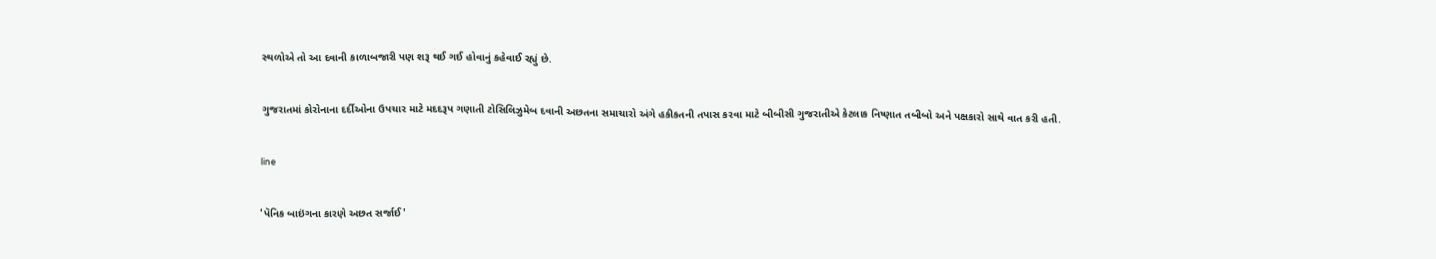સ્થળોએ તો આ દવાની કાળાબજારી પણ શરૂ થઈ ગઈ હોવાનું કહેવાઈ રહ્યું છે.

ગુજરાતમાં કોરોનાના દર્દીઓના ઉપચાર માટે મદદરૂપ ગણાતી ટોસિલિઝુમેબ દવાની અછતના સમાચારો અંગે હકીકતની તપાસ કરવા માટે બીબીસી ગુજરાતીએ કેટલાક નિષ્ણાત તબીબો અને પક્ષકારો સાથે વાત કરી હતી.

line

'પૅનિક બાઇંગના કારણે અછત સર્જાઈ'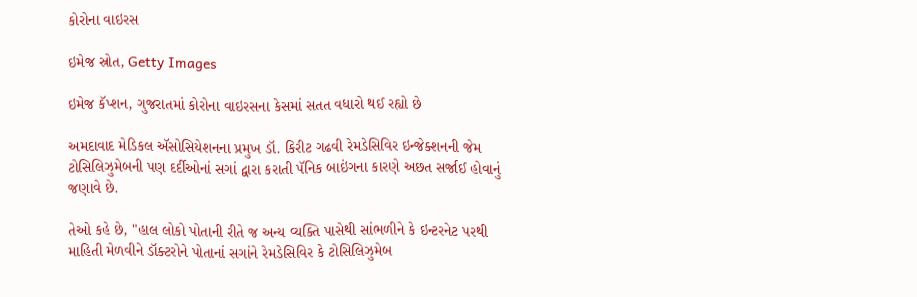કોરોના વાઇરસ

ઇમેજ સ્રોત, Getty Images

ઇમેજ કૅપ્શન, ગુજરાતમાં કોરોના વાઇરસના કેસમાં સતત વધારો થઈ રહ્યો છે

અમદાવાદ મેડિકલ ઍસોસિયેશનના પ્રમુખ ડૉ. કિરીટ ગઢવી રેમડેસિવિર ઇન્જેક્શનની જેમ ટોસિલિઝુમેબની પણ દર્દીઓનાં સગાં દ્વારા કરાતી પૅનિક બાઇંગના કારણે અછત સર્જાઈ હોવાનું જણાવે છે.

તેઓ કહે છે, "હાલ લોકો પોતાની રીતે જ અન્ય વ્યક્તિ પાસેથી સાંભળીને કે ઇન્ટરનેટ પરથી માહિતી મેળવીને ડૉક્ટરોને પોતાનાં સગાંને રેમડેસિવિર કે ટોસિલિઝુમેબ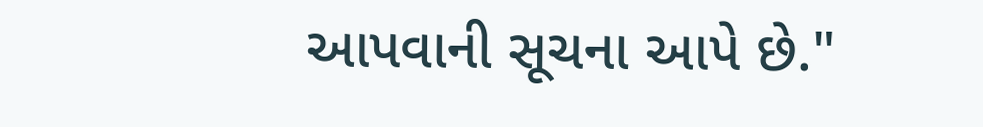આપવાની સૂચના આપે છે."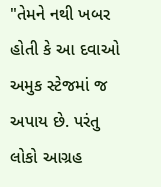"તેમને નથી ખબર હોતી કે આ દવાઓ અમુક સ્ટેજમાં જ અપાય છે. પરંતુ લોકો આગ્રહ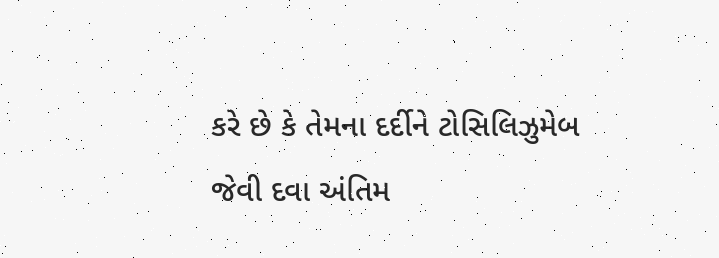કરે છે કે તેમના દર્દીને ટોસિલિઝુમેબ જેવી દવા અંતિમ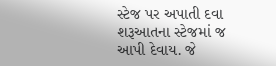સ્ટેજ પર અપાતી દવા શરૂઆતના સ્ટેજમાં જ આપી દેવાય. જે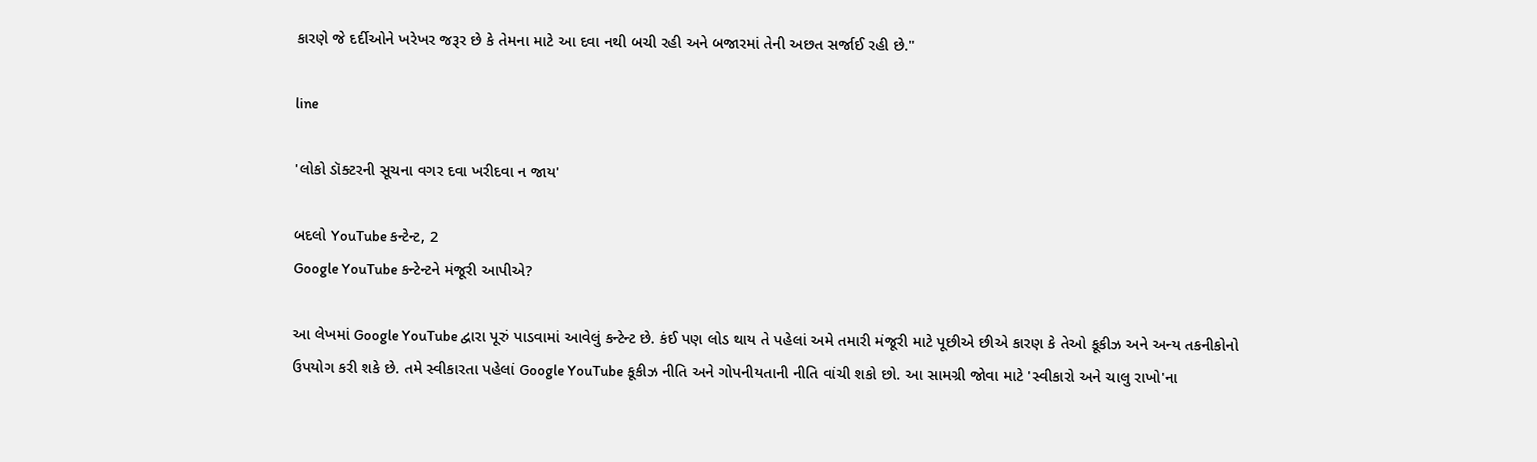કારણે જે દર્દીઓને ખરેખર જરૂર છે કે તેમના માટે આ દવા નથી બચી રહી અને બજારમાં તેની અછત સર્જાઈ રહી છે."

line

'લોકો ડૉક્ટરની સૂચના વગર દવા ખરીદવા ન જાય'

બદલો YouTube કન્ટેન્ટ, 2
Google YouTube કન્ટેન્ટને મંજૂરી આપીએ?

આ લેખમાં Google YouTube દ્વારા પૂરું પાડવામાં આવેલું કન્ટેન્ટ છે. કંઈ પણ લોડ થાય તે પહેલાં અમે તમારી મંજૂરી માટે પૂછીએ છીએ કારણ કે તેઓ કૂકીઝ અને અન્ય તકનીકોનો ઉપયોગ કરી શકે છે. તમે સ્વીકારતા પહેલાં Google YouTube કૂકીઝ નીતિ અને ગોપનીયતાની નીતિ વાંચી શકો છો. આ સામગ્રી જોવા માટે 'સ્વીકારો અને ચાલુ રાખો'ના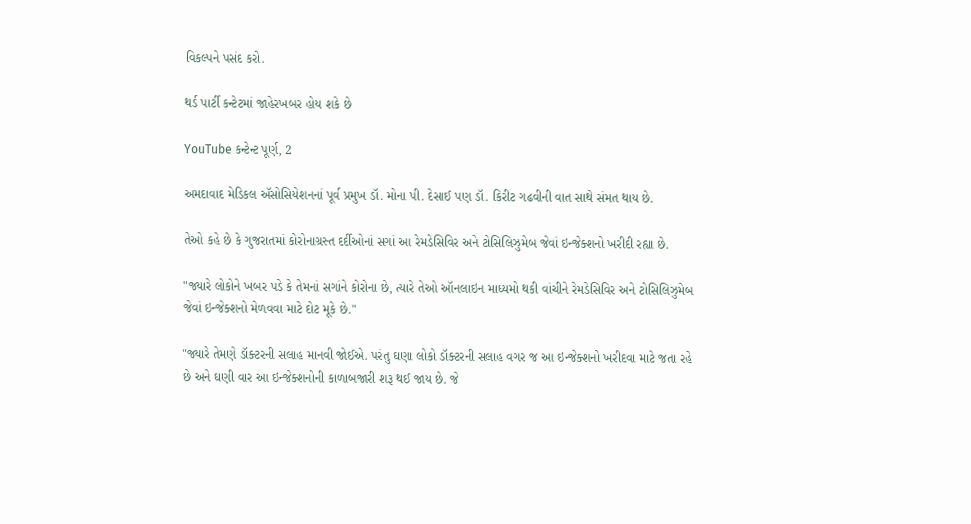વિકલ્પને પસંદ કરો.

થર્ડ પાર્ટી કન્ટેટમાં જાહેરખબર હોય શકે છે

YouTube કન્ટેન્ટ પૂર્ણ, 2

અમદાવાદ મેડિકલ ઍસોસિયેશનનાં પૂર્વ પ્રમુખ ડૉ. મોના પી. દેસાઈ પણ ડૉ. કિરીટ ગઢવીની વાત સાથે સંમત થાય છે.

તેઓ કહે છે કે ગુજરાતમાં કોરોનાગ્રસ્ત દર્દીઓનાં સગાં આ રેમડેસિવિર અને ટોસિલિઝુમેબ જેવાં ઇન્જેક્શનો ખરીદી રહ્યા છે.

"જ્યારે લોકોને ખબર પડે કે તેમનાં સગાંને કોરોના છે, ત્યારે તેઓ ઑનલાઇન માધ્યમો થકી વાંચીને રેમડેસિવિર અને ટોસિલિઝુમેબ જેવાં ઇન્જેક્શનો મેળવવા માટે દોટ મૂકે છે."

"જ્યારે તેમણે ડૉક્ટરની સલાહ માનવી જોઈએ. પરંતુ ઘણા લોકો ડૉક્ટરની સલાહ વગર જ આ ઇન્જેક્શનો ખરીદવા માટે જતા રહે છે અને ઘણી વાર આ ઇન્જેક્શનોની કાળાબજારી શરૂ થઈ જાય છે. જે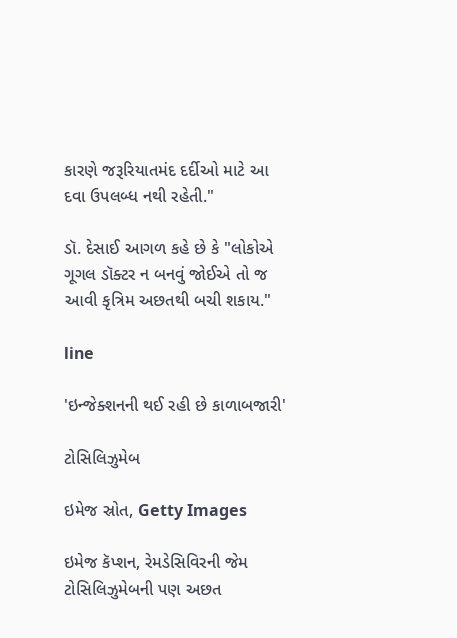કારણે જરૂરિયાતમંદ દર્દીઓ માટે આ દવા ઉપલબ્ધ નથી રહેતી."

ડૉ. દેસાઈ આગળ કહે છે કે "લોકોએ ગૂગલ ડૉક્ટર ન બનવું જોઈએ તો જ આવી કૃત્રિમ અછતથી બચી શકાય."

line

'ઇન્જેક્શનની થઈ રહી છે કાળાબજારી'

ટોસિલિઝુમેબ

ઇમેજ સ્રોત, Getty Images

ઇમેજ કૅપ્શન, રેમડેસિવિરની જેમ ટોસિલિઝુમેબની પણ અછત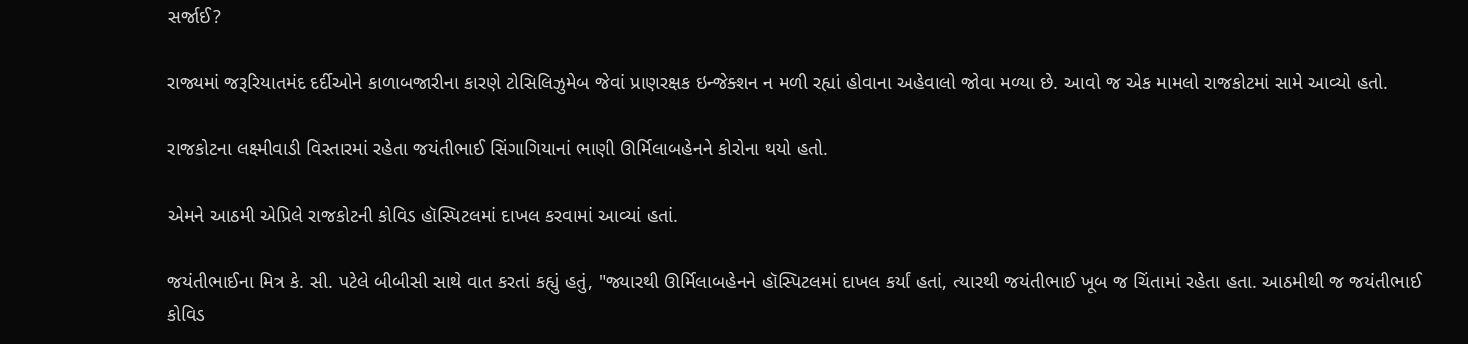સર્જાઈ?

રાજ્યમાં જરૂરિયાતમંદ દર્દીઓને કાળાબજારીના કારણે ટોસિલિઝુમેબ જેવાં પ્રાણરક્ષક ઇન્જેક્શન ન મળી રહ્યાં હોવાના અહેવાલો જોવા મળ્યા છે. આવો જ એક મામલો રાજકોટમાં સામે આવ્યો હતો.

રાજકોટના લક્ષ્મીવાડી વિસ્તારમાં રહેતા જયંતીભાઈ સિંગાગિયાનાં ભાણી ઊર્મિલાબહેનને કોરોના થયો હતો.

એમને આઠમી એપ્રિલે રાજકોટની કોવિડ હૉસ્પિટલમાં દાખલ કરવામાં આવ્યાં હતાં.

જયંતીભાઈના મિત્ર કે. સી. પટેલે બીબીસી સાથે વાત કરતાં કહ્યું હતું, "જ્યારથી ઊર્મિલાબહેનને હૉસ્પિટલમાં દાખલ કર્યાં હતાં, ત્યારથી જયંતીભાઈ ખૂબ જ ચિંતામાં રહેતા હતા. આઠમીથી જ જયંતીભાઈ કોવિડ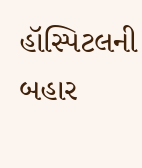હૉસ્પિટલની બહાર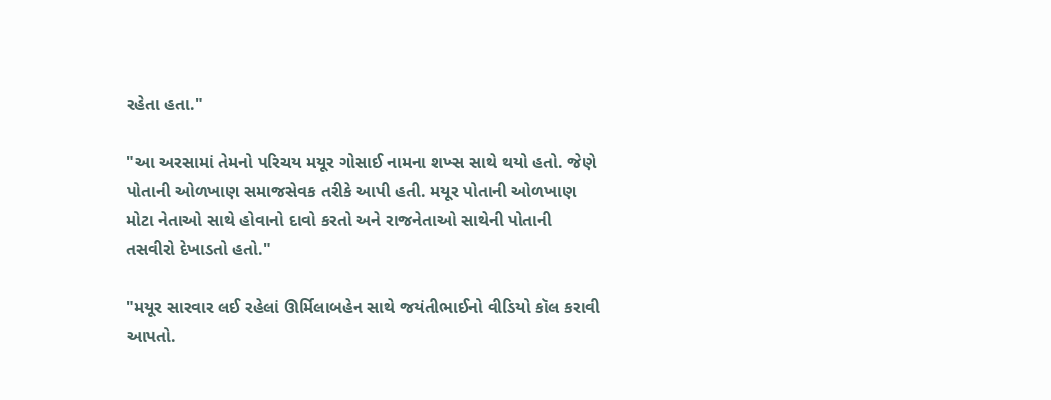રહેતા હતા."

"આ અરસામાં તેમનો પરિચય મયૂર ગોસાઈ નામના શખ્સ સાથે થયો હતો. જેણે પોતાની ઓળખાણ સમાજસેવક તરીકે આપી હતી. મયૂર પોતાની ઓળખાણ મોટા નેતાઓ સાથે હોવાનો દાવો કરતો અને રાજનેતાઓ સાથેની પોતાની તસવીરો દેખાડતો હતો."

"મયૂર સારવાર લઈ રહેલાં ઊર્મિલાબહેન સાથે જયંતીભાઈનો વીડિયો કૉલ કરાવી આપતો.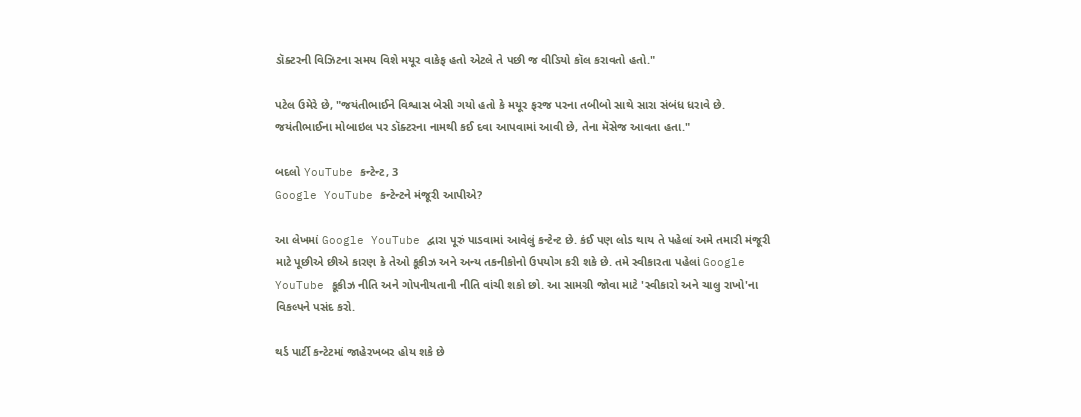ડૉક્ટરની વિઝિટના સમય વિશે મયૂર વાકેફ હતો એટલે તે પછી જ વીડિયો કૉલ કરાવતો હતો."

પટેલ ઉમેરે છે, "જયંતીભાઈને વિશ્વાસ બેસી ગયો હતો કે મયૂર ફરજ પરના તબીબો સાથે સારા સંબંધ ધરાવે છે. જયંતીભાઈના મોબાઇલ પર ડૉક્ટરના નામથી કઈ દવા આપવામાં આવી છે, તેના મૅસેજ આવતા હતા."

બદલો YouTube કન્ટેન્ટ, 3
Google YouTube કન્ટેન્ટને મંજૂરી આપીએ?

આ લેખમાં Google YouTube દ્વારા પૂરું પાડવામાં આવેલું કન્ટેન્ટ છે. કંઈ પણ લોડ થાય તે પહેલાં અમે તમારી મંજૂરી માટે પૂછીએ છીએ કારણ કે તેઓ કૂકીઝ અને અન્ય તકનીકોનો ઉપયોગ કરી શકે છે. તમે સ્વીકારતા પહેલાં Google YouTube કૂકીઝ નીતિ અને ગોપનીયતાની નીતિ વાંચી શકો છો. આ સામગ્રી જોવા માટે 'સ્વીકારો અને ચાલુ રાખો'ના વિકલ્પને પસંદ કરો.

થર્ડ પાર્ટી કન્ટેટમાં જાહેરખબર હોય શકે છે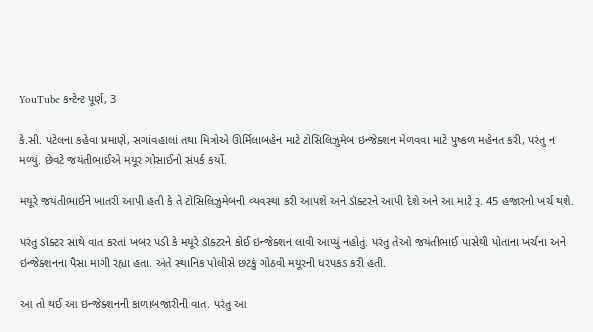YouTube કન્ટેન્ટ પૂર્ણ, 3

કે.સી. પટેલના કહેવા પ્રમાણે, સગાંવહાલાં તથા મિત્રોએ ઊર્મિલાબહેન માટે ટોસિલિઝુમેબ ઇન્જેક્શન મેળવવા માટે પુષ્કળ મહેનત કરી, પરંતુ ન મળ્યું. છેવટે જયંતીભાઈએ મયૂર ગોસાઈનો સંપર્ક કર્યો.

મયૂરે જયંતીભાઈને ખાતરી આપી હતી કે તે ટોસિલિઝુમેબની વ્યવસ્થા કરી આપશે અને ડૉક્ટરને આપી દેશે અને આ માટે રૂ. 45 હજારનો ખર્ચ થશે.

પરંતુ ડૉક્ટર સાથે વાત કરતાં ખબર પડી કે મયૂરે ડૉક્ટરને કોઈ ઇન્જેક્શન લાવી આપ્યું નહોતું. પરંતુ તેઓ જયંતીભાઈ પાસેથી પોતાના ખર્ચના અને ઇન્જેક્શનના પૈસા માગી રહ્યા હતા. અંતે સ્થાનિક પોલીસે છટકું ગોઠવી મયૂરની ધરપકડ કરી હતી.

આ તો થઈ આ ઇન્જેક્શનની કાળાબજારીની વાત. પરંતુ આ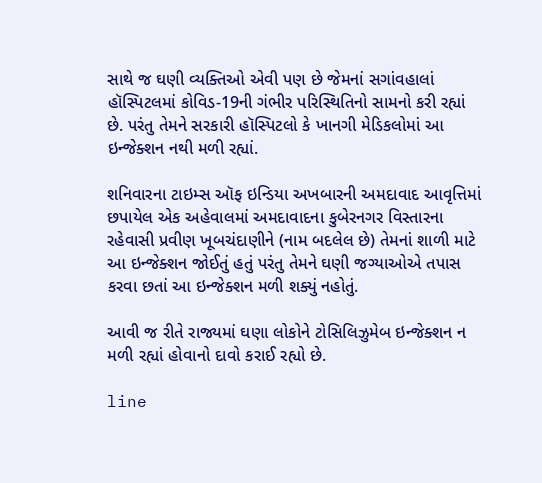સાથે જ ઘણી વ્યક્તિઓ એવી પણ છે જેમનાં સગાંવહાલાં હૉસ્પિટલમાં કોવિડ-19ની ગંભીર પરિસ્થિતિનો સામનો કરી રહ્યાં છે. પરંતુ તેમને સરકારી હૉસ્પિટલો કે ખાનગી મેડિકલોમાં આ ઇન્જેક્શન નથી મળી રહ્યાં.

શનિવારના ટાઇમ્સ ઑફ ઇન્ડિયા અખબારની અમદાવાદ આવૃત્તિમાં છપાયેલ એક અહેવાલમાં અમદાવાદના કુબેરનગર વિસ્તારના રહેવાસી પ્રવીણ ખૂબચંદાણીને (નામ બદલેલ છે) તેમનાં શાળી માટે આ ઇન્જેક્શન જોઈતું હતું પરંતુ તેમને ઘણી જગ્યાઓએ તપાસ કરવા છતાં આ ઇન્જેક્શન મળી શક્યું નહોતું.

આવી જ રીતે રાજ્યમાં ઘણા લોકોને ટોસિલિઝુમેબ ઇન્જેક્શન ન મળી રહ્યાં હોવાનો દાવો કરાઈ રહ્યો છે.

line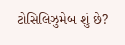ટોસિલિઝુમેબ શું છે?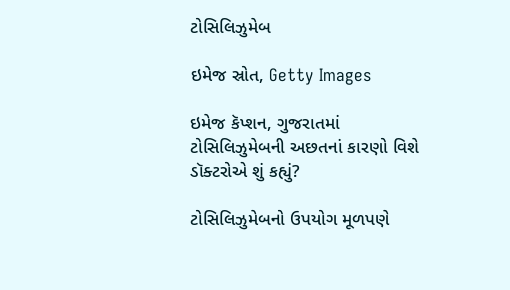ટોસિલિઝુમેબ

ઇમેજ સ્રોત, Getty Images

ઇમેજ કૅપ્શન, ગુજરાતમાં ટોસિલિઝુમેબની અછતનાં કારણો વિશે ડૉક્ટરોએ શું કહ્યું?

ટોસિલિઝુમેબનો ઉપયોગ મૂળપણે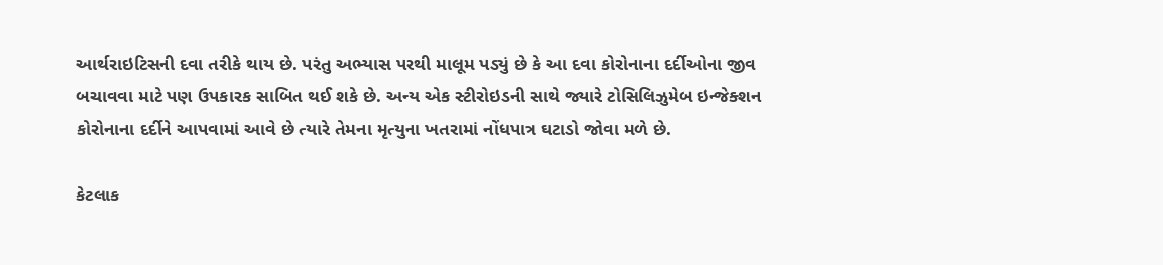આર્થરાઇટિસની દવા તરીકે થાય છે. પરંતુ અભ્યાસ પરથી માલૂમ પડ્યું છે કે આ દવા કોરોનાના દર્દીઓના જીવ બચાવવા માટે પણ ઉપકારક સાબિત થઈ શકે છે. અન્ય એક સ્ટીરોઇડની સાથે જ્યારે ટોસિલિઝુમેબ ઇન્જેક્શન કોરોનાના દર્દીને આપવામાં આવે છે ત્યારે તેમના મૃત્યુના ખતરામાં નોંધપાત્ર ઘટાડો જોવા મળે છે.

કેટલાક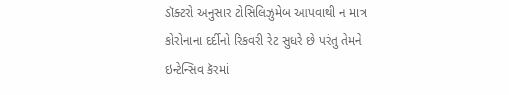ડૉક્ટરો અનુસાર ટોસિલિઝુમેબ આપવાથી ન માત્ર કોરોનાના દર્દીનો રિકવરી રેટ સુધરે છે પરંતુ તેમને ઇન્ટેન્સિવ કૅરમાં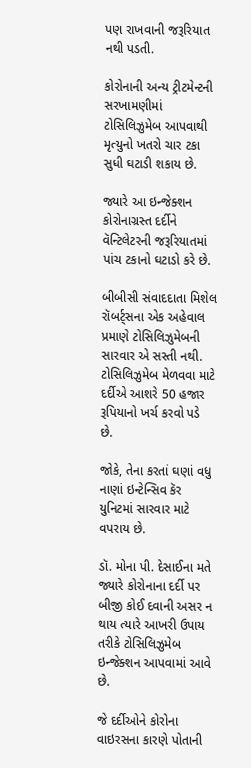પણ રાખવાની જરૂરિયાત નથી પડતી.

કોરોનાની અન્ય ટ્રીટમેન્ટની સરખામણીમાં ટોસિલિઝુમેબ આપવાથી મૃત્યુનો ખતરો ચાર ટકા સુધી ઘટાડી શકાય છે.

જ્યારે આ ઇન્જેક્શન કોરોનાગ્રસ્ત દર્દીને વૅન્ટિલેટરની જરૂરિયાતમાં પાંચ ટકાનો ઘટાડો કરે છે.

બીબીસી સંવાદદાતા મિશેલ રૉબર્ટ્સના એક અહેવાલ પ્રમાણે ટોસિલિઝુમેબની સારવાર એ સસ્તી નથી. ટોસિલિઝુમેબ મેળવવા માટે દર્દીએ આશરે 50 હજાર રૂપિયાનો ખર્ચ કરવો પડે છે.

જોકે, તેના કરતાં ઘણાં વધુ નાણાં ઇન્ટેન્સિવ કૅર યુનિટમાં સારવાર માટે વપરાય છે.

ડૉ. મોના પી. દેસાઈના મતે જ્યારે કોરોનાના દર્દી પર બીજી કોઈ દવાની અસર ન થાય ત્યારે આખરી ઉપાય તરીકે ટોસિલિઝુમેબ ઇન્જેક્શન આપવામાં આવે છે.

જે દર્દીઓને કોરોના વાઇરસના કારણે પોતાની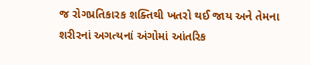જ રોગપ્રતિકારક શક્તિથી ખતરો થઈ જાય અને તેમના શરીરનાં અગત્યનાં અંગોમાં આંતરિક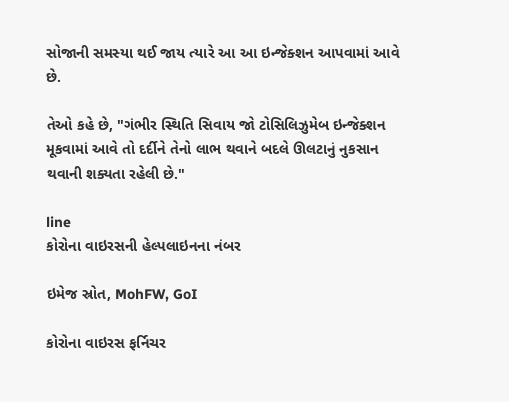સોજાની સમસ્યા થઈ જાય ત્યારે આ આ ઇન્જેક્શન આપવામાં આવે છે.

તેઓ કહે છે, "ગંભીર સ્થિતિ સિવાય જો ટોસિલિઝુમેબ ઇન્જેક્શન મૂકવામાં આવે તો દર્દીને તેનો લાભ થવાને બદલે ઊલટાનું નુકસાન થવાની શક્યતા રહેલી છે."

line
કોરોના વાઇરસની હેલ્પલાઇનના નંબર

ઇમેજ સ્રોત, MohFW, GoI

કોરોના વાઇરસ ફર્નિચર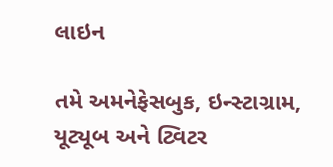લાઇન

તમે અમનેફેસબુક, ઇન્સ્ટાગ્રામ, યૂટ્યૂબ અને ટ્વિટર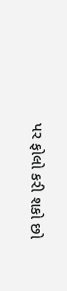પર ફોલો કરી શકો છો